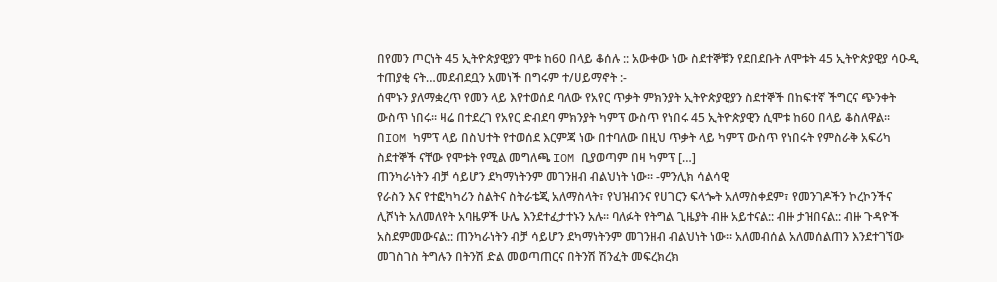በየመን ጦርነት 45 ኢትዮጵያዊያን ሞቱ ከ60 በላይ ቆሰሉ :: አውቀው ነው ስደተኞቹን የደበደቡት ለሞቱት 45 ኢትዮጵያዊያ ሳዑዲ ተጠያቂ ናት…መደብደቧን አመነች በግሩም ተ/ሀይማኖት :-
ሰሞኑን ያለማቋረጥ የመን ላይ እየተወሰደ ባለው የአየር ጥቃት ምክንያት ኢትዮጵያዊያን ስደተኞች በከፍተኛ ችግርና ጭንቀት ውስጥ ነበሩ፡፡ ዛሬ በተደረገ የአየር ድብደባ ምክንያት ካምፕ ውስጥ የነበሩ 45 ኢትዮጵያዊን ሲሞቱ ከ60 በላይ ቆስለዋል፡፡ በIOM ካምፕ ላይ በስህተት የተወሰደ እርምጃ ነው በተባለው በዚህ ጥቃት ላይ ካምፕ ውስጥ የነበሩት የምስራቅ አፍሪካ ስደተኞች ናቸው የሞቱት የሚል መግለጫ IOM ቢያወጣም በዛ ካምፕ […]
ጠንካራነትን ብቻ ሳይሆን ደካማነትንም መገንዘብ ብልህነት ነው፡፡ -ምንሊክ ሳልሳዊ
የራስን እና የተፎካካሪን ስልትና ስትራቴጂ አለማስላት፣ የህዝብንና የሀገርን ፍላጐት አለማስቀደም፣ የመንገዶችን ኮረኮንችና ሊሾነት አለመለየት አባዜዎች ሁሌ እንደተፈታተኑን አሉ፡፡ ባለፉት የትግል ጊዜያት ብዙ አይተናል:: ብዙ ታዝበናል:: ብዙ ጉዳዮች አስደምመውናል:: ጠንካራነትን ብቻ ሳይሆን ደካማነትንም መገንዘብ ብልህነት ነው፡፡ አለመብሰል አለመሰልጠን እንደተገኘው መገስገስ ትግሉን በትንሽ ድል መወጣጠርና በትንሽ ሽንፈት መፍረክረክ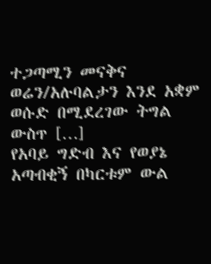ተጋጣሚን መናቅና ወሬን/አሉባልታን እንደ አቋም ወሱድ በሚደረገው ትግል ውስጥ […]
የአባይ ግድብ እና የወያኔ አጣብቂኝ በካርቱም ውል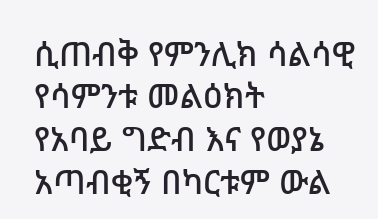ሲጠብቅ የምንሊክ ሳልሳዊ የሳምንቱ መልዕክት
የአባይ ግድብ እና የወያኔ አጣብቂኝ በካርቱም ውል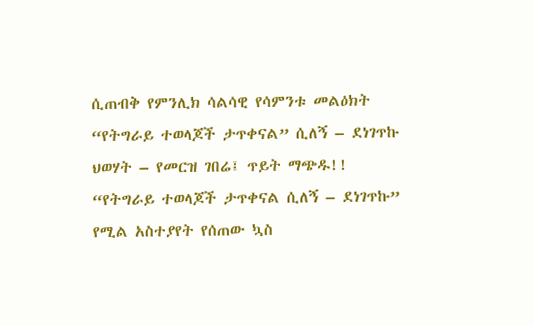ሲጠብቅ የምንሊክ ሳልሳዊ የሳምንቱ መልዕክት
“የትግራይ ተወላጆች ታጥቀናል” ሲለኝ – ደነገጥኩ
ህወሃት – የመርዝ ገበሬ፤ ጥይት ማጭዱ!! “የትግራይ ተወላጆች ታጥቀናል ሲለኝ – ደነገጥኩ” የሚል አስተያየት የሰጠው ኳስ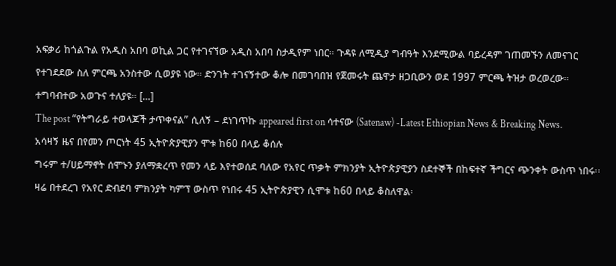አፍቃሪ ከጎልጉል የአዲስ አበባ ወኪል ጋር የተገናኘው አዲስ አበባ ስታዲየም ነበር። ጉዳዩ ለሚዲያ ግብዓት እንደሚውል ባይረዳም ገጠመኙን ለመናገር የተገደደው ስለ ምርጫ አንስተው ሲወያዩ ነው። ድንገት ተገናኝተው ቆሎ በመገባበዝ የጀመሩት ጨዋታ ዘጋቢውን ወደ 1997 ምርጫ ትዝታ ወረወረው። ተግባብተው አወጉና ተለያዩ። […]
The post “የትግራይ ተወላጆች ታጥቀናል” ሲለኝ – ደነገጥኩ appeared first on ሳተናው (Satenaw) -Latest Ethiopian News & Breaking News.
አሳዛኝ ዜና በየመን ጦርነት 45 ኢትዮጵያዊያን ሞቱ ከ60 በላይ ቆሰሉ
ግሩም ተ/ሀይማኖት ሰሞኑን ያለማቋረጥ የመን ላይ እየተወሰደ ባለው የአየር ጥቃት ምክንያት ኢትዮጵያዊያን ስደተኞች በከፍተኛ ችግርና ጭንቀት ውስጥ ነበሩ፡፡ ዛሬ በተደረገ የአየር ድብደባ ምክንያት ካምፕ ውስጥ የነበሩ 45 ኢትዮጵያዊን ሲሞቱ ከ60 በላይ ቆስለዋል፡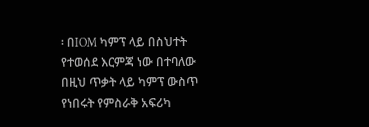፡ በIOM ካምፕ ላይ በስህተት የተወሰደ እርምጃ ነው በተባለው በዚህ ጥቃት ላይ ካምፕ ውስጥ የነበሩት የምስራቅ አፍሪካ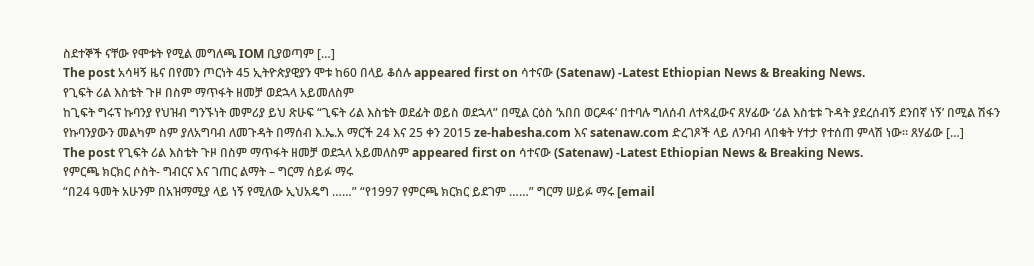ስደተኞች ናቸው የሞቱት የሚል መግለጫ IOM ቢያወጣም […]
The post አሳዛኝ ዜና በየመን ጦርነት 45 ኢትዮጵያዊያን ሞቱ ከ60 በላይ ቆሰሉ appeared first on ሳተናው (Satenaw) -Latest Ethiopian News & Breaking News.
የጊፍት ሪል እስቴት ጉዞ በስም ማጥፋት ዘመቻ ወደኋላ አይመለስም
ከጊፍት ግሩፕ ኩባንያ የህዝብ ግንኙነት መምሪያ ይህ ጽሁፍ “ጊፍት ሪል እስቴት ወደፊት ወይስ ወደኋላ” በሚል ርዕስ ‘አበበ ወርዶፋ’ በተባሉ ግለሰብ ለተጻፈውና ጸሃፊው ‘ሪል እስቴቱ ጉዳት ያደረሰብኝ ደንበኛ ነኝ’ በሚል ሽፋን የኩባንያውን መልካም ስም ያለአግባብ ለመጉዳት በማሰብ እ.ኤ.አ ማርች 24 እና 25 ቀን 2015 ze-habesha.com እና satenaw.com ድረገጾች ላይ ለንባብ ላበቁት ሃተታ የተሰጠ ምላሽ ነው። ጸሃፊው […]
The post የጊፍት ሪል እስቴት ጉዞ በስም ማጥፋት ዘመቻ ወደኋላ አይመለስም appeared first on ሳተናው (Satenaw) -Latest Ethiopian News & Breaking News.
የምርጫ ክርክር ሶስት- ግብርና እና ገጠር ልማት – ግርማ ሰይፉ ማሩ
“በ24 ዓመት አሁንም በአዝማሚያ ላይ ነኝ የሚለው ኢህአዴግ ……” “የ1997 የምርጫ ክርክር ይደገም ……” ግርማ ሠይፉ ማሩ [email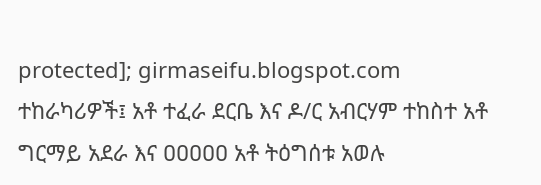protected]; girmaseifu.blogspot.com ተከራካሪዎች፤ አቶ ተፈራ ደርቤ እና ዶ/ር አብርሃም ተከስተ አቶ ግርማይ አደራ እና ዐዐዐዐዐ አቶ ትዕግሰቱ አወሉ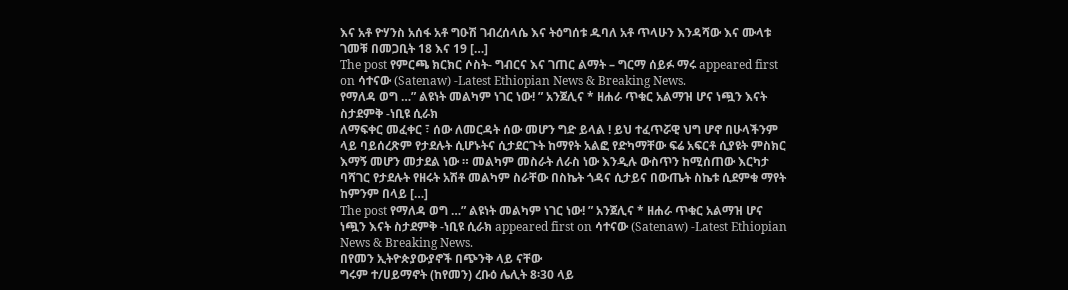እና አቶ ዮሃንስ አሰፋ አቶ ግዑሽ ገብረሰላሴ እና ትዕግሰቱ ዱባለ አቶ ጥላሁን እንዳሻው እና ሙላቱ ገመቹ በመጋቢት 18 እና 19 […]
The post የምርጫ ክርክር ሶስት- ግብርና እና ገጠር ልማት – ግርማ ሰይፉ ማሩ appeared first on ሳተናው (Satenaw) -Latest Ethiopian News & Breaking News.
የማለዳ ወግ …” ልዩነት መልካም ነገር ነው! ” አንጀሊና * ዘሐራ ጥቁር አልማዝ ሆና ነጯን እናት ስታደምቅ -ነቢዩ ሲራክ
ለማፍቀር መፈቀር ፣ ሰው ለመርዳት ሰው መሆን ግድ ይላል ! ይህ ተፈጥሯዊ ህግ ሆኖ በሁላችንም ላይ ባይሰረጽም የታደሉት ሲሆኑትና ሲታደርጉት ከማየት አልፎ የድካማቸው ፍሬ አፍርቶ ሲያዩት ምስክር እማኝ መሆን መታደል ነው ። መልካም መስራት ለራስ ነው እንዲሉ ውስጥን ከሚሰጠው እርካታ ባሻገር የታደሉት የዘሩት አሽቶ መልካም ስራቸው በስኬት ጎዳና ሲታይና በውጤት ስኬቱ ሲደምቁ ማየት ከምንም በላይ […]
The post የማለዳ ወግ …” ልዩነት መልካም ነገር ነው! ” አንጀሊና * ዘሐራ ጥቁር አልማዝ ሆና ነጯን እናት ስታደምቅ -ነቢዩ ሲራክ appeared first on ሳተናው (Satenaw) -Latest Ethiopian News & Breaking News.
በየመን ኢትዮጵያውያኖች በጭንቅ ላይ ናቸው
ግሩም ተ/ሀይማኖት (ከየመን) ረቡዕ ሌሊት 8፡30 ላይ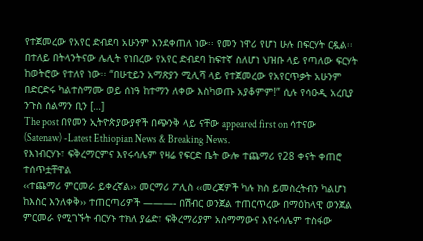የተጀመረው የአየር ድብደባ አሁንም እንደቀጠለ ነው፡፡ የመን ነዋሪ የሆነ ሁሉ በፍርሃት ርዷል፡፡ በተለይ በትላንትናው ሌሊት የነበረው የአየር ድብደባ ከፍተኛ ስለሆነ ህዝቡ ላይ የጣለው ፍርሃት ከወትሮው የተለየ ነው፡፡ “በሁቲይን አማጽያን ሚሊሻ ላይ የተጀመረው የአየርጥቃት አሁንም በድርድሩ ካልተስማሙ ወይ ሰነዓ ከተማን ለቀው እስካወጡ አያቆምም!” ሲሉ የሳዑዲ አረቢያ ንጉስ ሰልማን ቢን […]
The post በየመን ኢትዮጵያውያኖች በጭንቅ ላይ ናቸው appeared first on ሳተናው (Satenaw) -Latest Ethiopian News & Breaking News.
የእነብርሃኑ፣ ፍቅረማርምና እየሩሳሌም የዛሬ የፍርድ ቤት ውሎ ተጨማሪ የ28 ቀናት ቀጠሮ ተሰጥቷቸዋል
‹‹ተጨማሪ ምርመራ ይቀረኛል›› መርማሪ ፖሊስ ‹‹መረጃዎች ካሉ ክስ ይመስረትብን ካልሆነ ከእስር እንለቀቅ›› ተጠርጣሪዎች ———- በሽብር ወንጀል ተጠርጥረው በማዕከላዊ ወንጀል ምርመራ የሚገኙት ብርሃኑ ተክለ ያሬድ፣ ፍቅረማሪያም አስማማውና እየሩሳሌም ተስፋው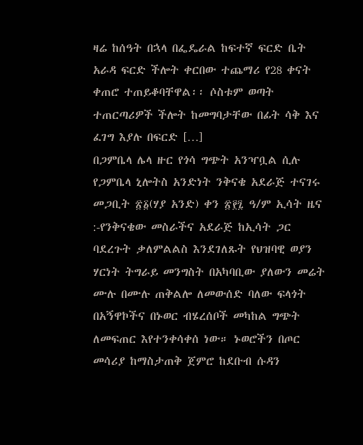ዛሬ ከሰዓት በኋላ በፌዴራል ከፍተኛ ፍርድ ቤት አራዳ ፍርድ ችሎት ቀርበው ተጨማሪ የ28 ቀናት ቀጠሮ ተጠይቆባቸዋል፡፡ ሶስቱም ወጣት ተጠርጣሪዎች ችሎት ከመግባታቸው በፊት ሳቅ እና ፈገግ እያሉ በፍርድ […]
በጋምቤላ ሌላ ዙር የጎሳ ግጭት አንዣቧል ሲሉ የጋምቤላ ኒሎትስ አንድነት ንቅናቄ አደራጅ ተናገሩ
መጋቢት ፳፩(ሃያ አንድ) ቀን ፳፻፯ ዓ/ም ኢሳት ዜና :-የንቅናቄው መስራችና አደራጅ ከኢሳት ጋር ባደረጉት ቃለምልልስ እንደገለጹት የህዝባዊ ወያን ሃርነት ትግራይ መንግስት በአካባቢው ያለውን መሬት ሙሉ በሙሉ ጠቅልሎ ለመውሰድ ባለው ፍላጎት በአኝዋኮችና በኑወር ብሄረሰቦች መካከል ግጭት ለመፍጠር እየተንቀሳቀሰ ነው። ኑወሮችን በጦር መሳሪያ ከማስታጠቅ ጀምሮ ከደቡብ ሱዳን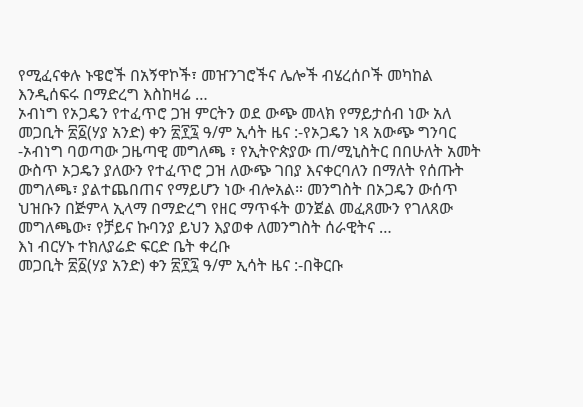የሚፈናቀሉ ኑዌሮች በአኝዋኮች፣ መዠንገሮችና ሌሎች ብሄረሰቦች መካከል እንዲሰፍሩ በማድረግ እስከዛሬ …
ኦብነግ የኦጋዴን የተፈጥሮ ጋዝ ምርትን ወደ ውጭ መላክ የማይታሰብ ነው አለ
መጋቢት ፳፩(ሃያ አንድ) ቀን ፳፻፯ ዓ/ም ኢሳት ዜና :-የኦጋዴን ነጻ አውጭ ግንባር -ኦብነግ ባወጣው ጋዜጣዊ መግለጫ ፣ የኢትዮጵያው ጠ/ሚኒስትር በበሁለት አመት ውስጥ ኦጋዴን ያለውን የተፈጥሮ ጋዝ ለውጭ ገበያ እናቀርባለን በማለት የሰጡት መግለጫ፣ ያልተጨበጠና የማይሆን ነው ብሎአል። መንግስት በኦጋዴን ውሰጥ ህዝቡን በጅምላ ኢላማ በማድረግ የዘር ማጥፋት ወንጀል መፈጸሙን የገለጸው መግለጫው፣ የቻይና ኩባንያ ይህን እያወቀ ለመንግስት ሰራዊትና …
እነ ብርሃኑ ተክለያሬድ ፍርድ ቤት ቀረቡ
መጋቢት ፳፩(ሃያ አንድ) ቀን ፳፻፯ ዓ/ም ኢሳት ዜና :-በቅርቡ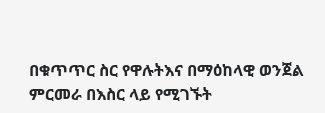በቁጥጥር ስር የዋሉትእና በማዕከላዊ ወንጀል ምርመራ በእስር ላይ የሚገኙት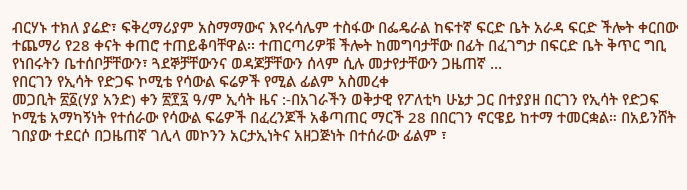ብርሃኑ ተክለ ያሬድ፣ ፍቅረማሪያም አስማማውና እየሩሳሌም ተስፋው በፌዴራል ከፍተኛ ፍርድ ቤት አራዳ ፍርድ ችሎት ቀርበው ተጨማሪ የ28 ቀናት ቀጠሮ ተጠይቆባቸዋል፡፡ ተጠርጣሪዎቹ ችሎት ከመግባታቸው በፊት በፈገግታ በፍርድ ቤት ቅጥር ግቢ የነበሩትን ቤተሰቦቻቸውን፣ ጓደኞቻቸውንና ወዳጆቻቸውን ሰላም ሲሉ መታየታቸውን ጋዜጠኛ …
የበርገን የኢሳት የድጋፍ ኮሚቴ የሳውል ፍሬዎች የሚል ፊልም አስመረቀ
መጋቢት ፳፩(ሃያ አንድ) ቀን ፳፻፯ ዓ/ም ኢሳት ዜና :-በአገራችን ወቅታዊ የፖለቲካ ሁኔታ ጋር በተያያዘ በርገን የኢሳት የድጋፍ ኮሚቴ አማካኝነት የተሰራው የሳውል ፍሬዎች በፈረንጆች አቆጣጠር ማርች 28 በበርገን ኖርዌይ ከተማ ተመርቋል። በአይንሸት ገበያው ተደርሶ በጋዜጠኛ ገሊላ መኮንን አርታኢነትና አዘጋጅነት በተሰራው ፊልም ፣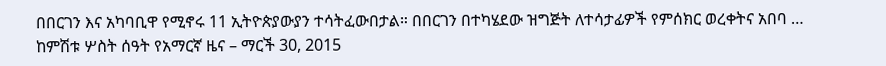በበርገን እና አካባቢዋ የሚኖሩ 11 ኢትዮጵያውያን ተሳትፈውበታል። በበርገን በተካሄደው ዝግጅት ለተሳታፊዎች የምሰክር ወረቀትና አበባ …
ከምሽቱ ሦስት ሰዓት የአማርኛ ዜና – ማርች 30, 2015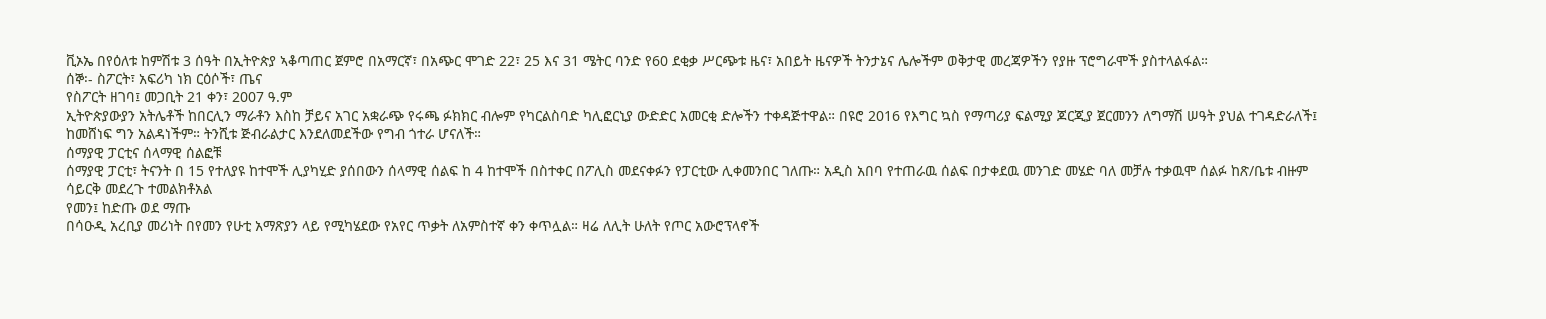ቪኦኤ በየዕለቱ ከምሽቱ 3 ሰዓት በኢትዮጵያ ኣቆጣጠር ጀምሮ በአማርኛ፣ በአጭር ሞገድ 22፣ 25 እና 31 ሜትር ባንድ የ60 ደቂቃ ሥርጭቱ ዜና፣ አበይት ዜናዎች ትንታኔና ሌሎችም ወቅታዊ መረጃዎችን የያዙ ፕሮግራሞች ያስተላልፋል።
ሰኞ፡- ስፖርት፣ አፍሪካ ነክ ርዕሶች፣ ጤና
የስፖርት ዘገባ፤ መጋቢት 21 ቀን፣ 2007 ዓ.ም
ኢትዮጵያውያን አትሌቶች ከበርሊን ማራቶን እስከ ቻይና አገር አቋራጭ የሩጫ ፉክክር ብሎም የካርልስባድ ካሊፎርኒያ ውድድር አመርቂ ድሎችን ተቀዳጅተዋል። በዩሮ 2016 የእግር ኳስ የማጣሪያ ፍልሚያ ጆርጂያ ጀርመንን ለግማሽ ሠዓት ያህል ተገዳድራለች፤ ከመሸነፍ ግን አልዳነችም። ትንሺቱ ጅብራልታር እንደለመደችው የግብ ጎተራ ሆናለች።
ሰማያዊ ፓርቲና ሰላማዊ ሰልፎቹ
ሰማያዊ ፓርቲ፣ ትናንት በ 15 የተለያዩ ከተሞች ሊያካሂድ ያሰበውን ሰላማዊ ሰልፍ ከ 4 ከተሞች በስተቀር በፖሊስ መደናቀፉን የፓርቲው ሊቀመንበር ገለጡ። አዲስ አበባ የተጠራዉ ሰልፍ በታቀደዉ መንገድ መሄድ ባለ መቻሉ ተቃዉሞ ሰልፉ ከጽ/ቤቱ ብዙም ሳይርቅ መደረጉ ተመልክቶአል
የመን፤ ከድጡ ወደ ማጡ
በሳዑዲ አረቢያ መሪነት በየመን የሁቲ አማጽያን ላይ የሚካሄደው የአየር ጥቃት ለአምስተኛ ቀን ቀጥሏል። ዛሬ ለሊት ሁለት የጦር አውሮፕላኖች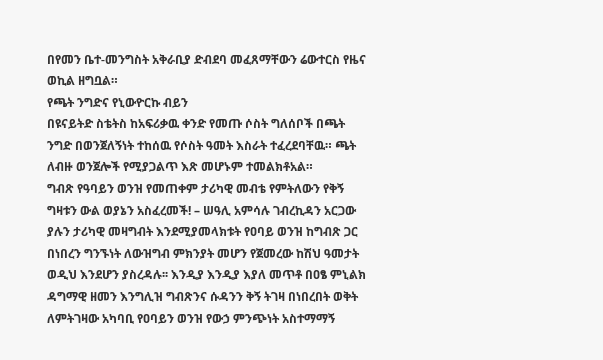በየመን ቤተ-መንግስት አቅራቢያ ድብደባ መፈጸማቸውን ሬውተርስ የዜና ወኪል ዘግቧል።
የጫት ንግድና የኒውዮርኩ ብይን
በዩናይትድ ስቴትስ ከአፍሪቃዉ ቀንድ የመጡ ሶስት ግለሰቦች በጫት ንግድ በወንጀለኝነት ተከሰዉ የሶስት ዓመት እስራት ተፈረደባቸዉ። ጫት ለብዙ ወንጀሎች የሚያጋልጥ እጽ መሆኑም ተመልክቶአል።
ግብጽ የዓባይን ወንዝ የመጠቀም ታሪካዊ መብቴ የምትለውን የቅኝ ግዛቱን ውል ወያኔን አስፈረመች! – ሠዓሊ አምሳሉ ገብረኪዳን አርጋው
ያሉን ታሪካዊ መዛግብት እንደሚያመላክቱት የዐባይ ወንዝ ከግብጽ ጋር በነበረን ግንኙነት ለውዝግብ ምክንያት መሆን የጀመረው ከሽህ ዓመታት ወዲህ እንደሆን ያስረዳሉ፡፡ እንዲያ እንዲያ እያለ መጥቶ በዐፄ ምኒልክ ዳግማዊ ዘመን እንግሊዝ ግብጽንና ሱዳንን ቅኝ ትገዛ በነበረበት ወቅት ለምትገዛው አካባቢ የዐባይን ወንዝ የውኃ ምንጭነት አስተማማኝ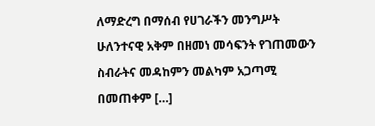ለማድረግ በማሰብ የሀገራችን መንግሥት ሁለንተናዊ አቅም በዘመነ መሳፍንት የገጠመውን ስብራትና መዳከምን መልካም አጋጣሚ በመጠቀም […]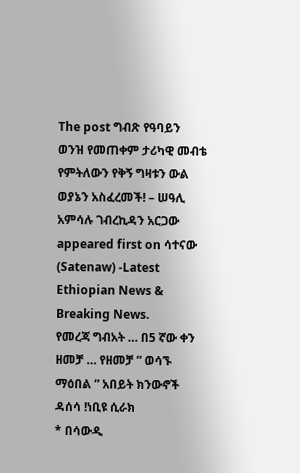The post ግብጽ የዓባይን ወንዝ የመጠቀም ታሪካዊ መብቴ የምትለውን የቅኝ ግዛቱን ውል ወያኔን አስፈረመች! – ሠዓሊ አምሳሉ ገብረኪዳን አርጋው appeared first on ሳተናው (Satenaw) -Latest Ethiopian News & Breaking News.
የመረጃ ግብአት … በ5 ኛው ቀን ዘመቻ … የዘመቻ ” ወሳኙ ማዕበል ” አበይት ክንውኖች ዳሰሳ !ነቢዩ ሲራክ
* በሳውዲ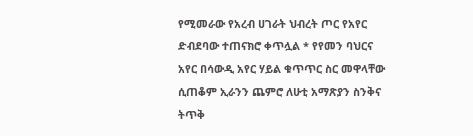የሚመራው የአረብ ሀገራት ህብረት ጦር የአየር ድብደባው ተጠናክሮ ቀጥሏል * የየመን ባህርና አየር በሳውዲ አየር ሃይል ቁጥጥር ስር መዋላቸው ሲጠቆም ኢራንን ጨምሮ ለሁቲ አማጽያን ስንቅና ትጥቅ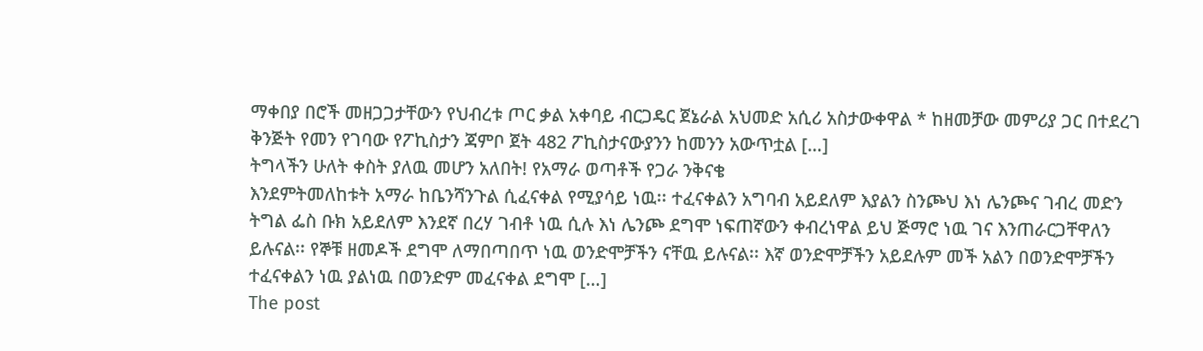ማቀበያ በሮች መዘጋጋታቸውን የህብረቱ ጦር ቃል አቀባይ ብርጋዴር ጀኔራል አህመድ አሲሪ አስታውቀዋል * ከዘመቻው መምሪያ ጋር በተደረገ ቅንጅት የመን የገባው የፖኪስታን ጃምቦ ጀት 482 ፖኪስታናውያንን ከመንን አውጥቷል […]
ትግላችን ሁለት ቀስት ያለዉ መሆን አለበት! የአማራ ወጣቶች የጋራ ንቅናቄ
እንደምትመለከቱት አማራ ከቤንሻንጉል ሲፈናቀል የሚያሳይ ነዉ፡፡ ተፈናቀልን አግባብ አይደለም እያልን ስንጮህ እነ ሌንጮና ገብረ መድን ትግል ፌስ ቡክ አይደለም እንደኛ በረሃ ገብቶ ነዉ ሲሉ እነ ሌንጮ ደግሞ ነፍጠኛውን ቀብረነዋል ይህ ጅማሮ ነዉ ገና እንጠራርጋቸዋለን ይሉናል፡፡ የኞቹ ዘመዶች ደግሞ ለማበጣበጥ ነዉ ወንድሞቻችን ናቸዉ ይሉናል፡፡ እኛ ወንድሞቻችን አይደሉም መች አልን በወንድሞቻችን ተፈናቀልን ነዉ ያልነዉ በወንድም መፈናቀል ደግሞ […]
The post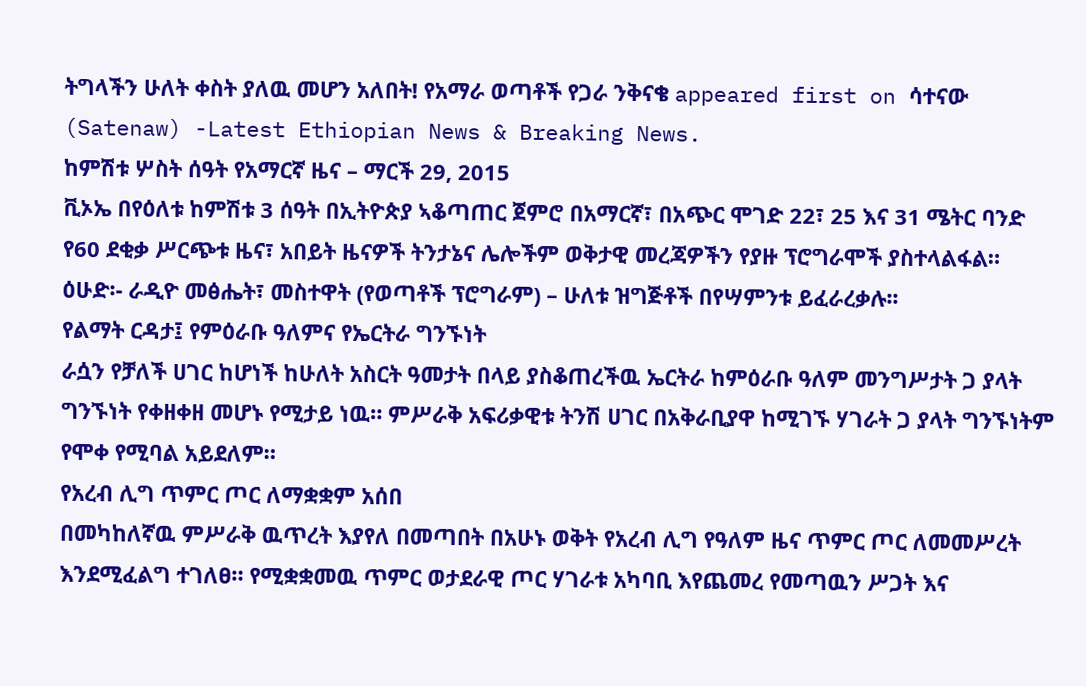ትግላችን ሁለት ቀስት ያለዉ መሆን አለበት! የአማራ ወጣቶች የጋራ ንቅናቄ appeared first on ሳተናው (Satenaw) -Latest Ethiopian News & Breaking News.
ከምሽቱ ሦስት ሰዓት የአማርኛ ዜና – ማርች 29, 2015
ቪኦኤ በየዕለቱ ከምሽቱ 3 ሰዓት በኢትዮጵያ ኣቆጣጠር ጀምሮ በአማርኛ፣ በአጭር ሞገድ 22፣ 25 እና 31 ሜትር ባንድ የ60 ደቂቃ ሥርጭቱ ዜና፣ አበይት ዜናዎች ትንታኔና ሌሎችም ወቅታዊ መረጃዎችን የያዙ ፕሮግራሞች ያስተላልፋል።
ዕሁድ፡- ራዲዮ መፅሔት፣ መስተዋት (የወጣቶች ፕሮግራም) – ሁለቱ ዝግጅቶች በየሣምንቱ ይፈራረቃሉ፡፡
የልማት ርዳታ፤ የምዕራቡ ዓለምና የኤርትራ ግንኙነት
ራሷን የቻለች ሀገር ከሆነች ከሁለት አስርት ዓመታት በላይ ያስቆጠረችዉ ኤርትራ ከምዕራቡ ዓለም መንግሥታት ጋ ያላት ግንኙነት የቀዘቀዘ መሆኑ የሚታይ ነዉ። ምሥራቅ አፍሪቃዊቱ ትንሽ ሀገር በአቅራቢያዋ ከሚገኙ ሃገራት ጋ ያላት ግንኙነትም የሞቀ የሚባል አይደለም።
የአረብ ሊግ ጥምር ጦር ለማቋቋም አሰበ
በመካከለኛዉ ምሥራቅ ዉጥረት እያየለ በመጣበት በአሁኑ ወቅት የአረብ ሊግ የዓለም ዜና ጥምር ጦር ለመመሥረት እንደሚፈልግ ተገለፀ። የሚቋቋመዉ ጥምር ወታደራዊ ጦር ሃገራቱ አካባቢ እየጨመረ የመጣዉን ሥጋት እና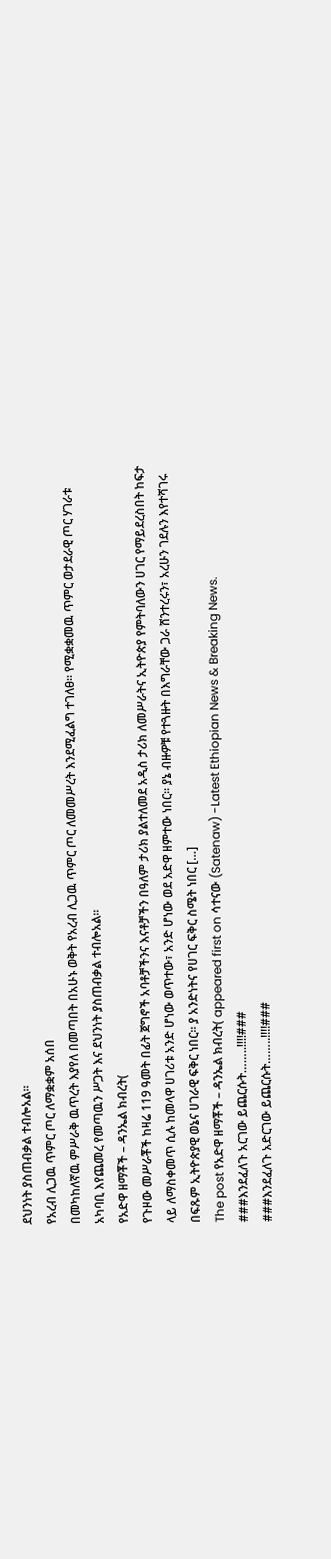ደህንነት ያስጠብቃል ተብሎአል።
የአረብ ሊጋዉ ጥምር ጦር ለማቋቋም አሰበ
በመካከለኛዉ ምሥራቅ ዉጥረት እያየለ በመጣበት በአሁኑ ወቅት የአረብ ሊጋዉ ጥምር ጦር ለመመሥረት እንደሚፈልግ ተገለፀ። የሚቋቋመዉ ጥምር ወታደራዊ ጦር ሃገራቱ አካባቢ እየጨመረ የመጣዉን ሥጋት እና ደህንነት ያስጠብቃል ተብሎአል።
የአድዋ ዘማቾች – ዳንኤል ክብረት(
የጉዞው መሥራቾች ከዛሬ 119 ዓመት በፊት ጀግኖች አባቶቻችንና እናቶቻችን በዓለም ታሪክ ያልተለመደ አዲስ ታሪክ ለመሥራትና ኢትዮጵያ የምትባለውን ሀገር የማይደረስበት ከፍታ ላይ ለማስቀመጥ ሲሉ ከመላዋ ሀገሪቱ አንድ ሆነው ወጥተው፣ አንድ ሆነው ወደ አድዋ ዘምተው ነበር፡፡ ያኔ ብዙዎቹ የተጓዙት በእግራቸው ጋራ ሸንተረሩን፣ አረሁን ገደሉን እየተሻገሩ በፍጹም ኢትዮጵያዊ ወኔና ሀገራዊ ፍቅር ነበር፡፡ ያ አንድነትና የሀገር ፍቅር ስሜት ነበር […]
The post የአድዋ ዘማቾች – ዳንኤል ክብረት( appeared first on ሳተናው (Satenaw) -Latest Ethiopian News & Breaking News.
###እንደፈለጉ አርገው ይጨርሱት……..!!!!###
###እንደፈለጉ አድርገው ይጨርሱት……..!!!!###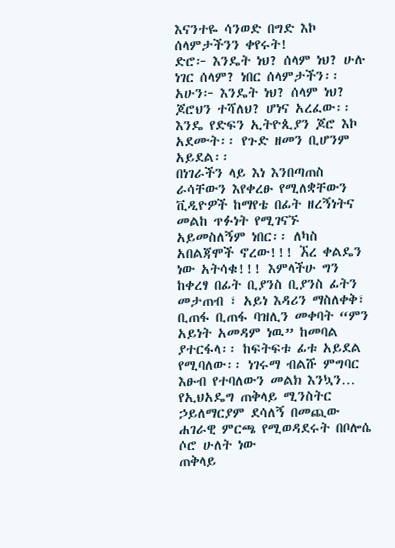እናንተዬ ሳንወድ በግድ እኮ ሰላምታችንን ቀየሩት!
ድሮ፦ እንዴት ነህ? ሰላም ነህ? ሁሉ ነገር ሰላም? ነበር ሰላምታችን፡፡
አሁን፦ እንዴት ነህ? ሰላም ነህ? ጆሮህን ተሻለህ? ሆነና አረፈው፡፡ እንዴ የድፍን ኢትዮጲያን ጆሮ እኮ አደሙት፡፡ የጉድ ዘመን ቢሆንም አይደል፡፡
በነገራችን ላይ እነ እንበጣጠስ ራሳቸውን እየቀረፁ የሚለቋቸውን ቪዲዮዎች ከማየቴ በፊት ዘረኝነትና መልከ ጥፉነት የሚገናኙ አይመስለኝም ነበር፡፡ ለካስ አበልጃሞች ኖረው!!! ኧረ ቀልዴን ነው አትሳቁ!!! እምላችሁ ግን ከቀረፃ በፊት ቢያንስ ቢያንስ ፊትን መታጠብ ፣ አይነ እዳሪን ማስለቀቅ፣ ቢጠፋ ቢጠፋ ባዝሊን መቀባት “ምን አይነት አመዳም ነዉ” ከመባል ያተርፋላ፡፡ ከፍትፍቱ ፊቱ አይደል የሚባለው፡፡ ነገሩማ ብልሹ ምግባር እፁብ የተባለውን መልክ እንኳን…
የኢህአዴግ ጠቅላይ ሚንስትር ኃይለማርያም ደሳለኝ በመጪው ሐገራዊ ምርጫ የሚወዳደሩት በቦሎሴ ሶሮ ሁለት ነው
ጠቅላይ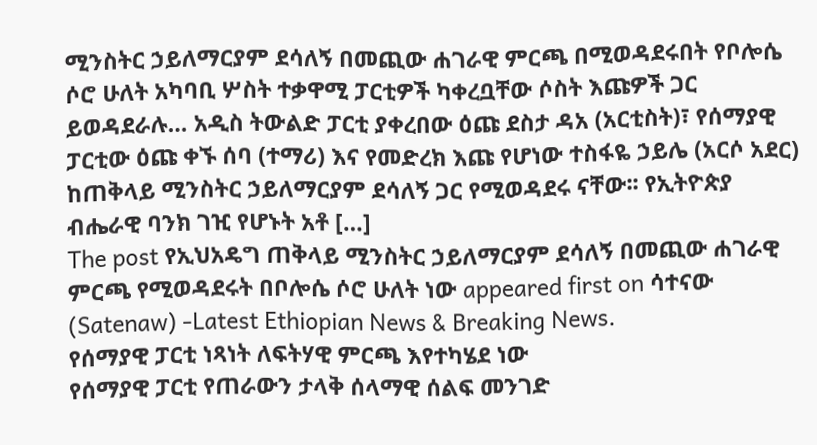ሚንስትር ኃይለማርያም ደሳለኝ በመጪው ሐገራዊ ምርጫ በሚወዳደሩበት የቦሎሴ ሶሮ ሁለት አካባቢ ሦስት ተቃዋሚ ፓርቲዎች ካቀረቧቸው ሶስት እጩዎች ጋር ይወዳደራሉ… አዲስ ትውልድ ፓርቲ ያቀረበው ዕጩ ደስታ ዳአ (አርቲስት)፣ የሰማያዊ ፓርቲው ዕጩ ቀኙ ሰባ (ተማሪ) እና የመድረክ እጩ የሆነው ተስፋዬ ኃይሌ (አርሶ አደር) ከጠቅላይ ሚንስትር ኃይለማርያም ደሳለኝ ጋር የሚወዳደሩ ናቸው፡፡ የኢትዮጵያ ብሔራዊ ባንክ ገዢ የሆኑት አቶ […]
The post የኢህአዴግ ጠቅላይ ሚንስትር ኃይለማርያም ደሳለኝ በመጪው ሐገራዊ ምርጫ የሚወዳደሩት በቦሎሴ ሶሮ ሁለት ነው appeared first on ሳተናው (Satenaw) -Latest Ethiopian News & Breaking News.
የሰማያዊ ፓርቲ ነጻነት ለፍትሃዊ ምርጫ እየተካሄደ ነው
የሰማያዊ ፓርቲ የጠራውን ታላቅ ሰላማዊ ሰልፍ መንገድ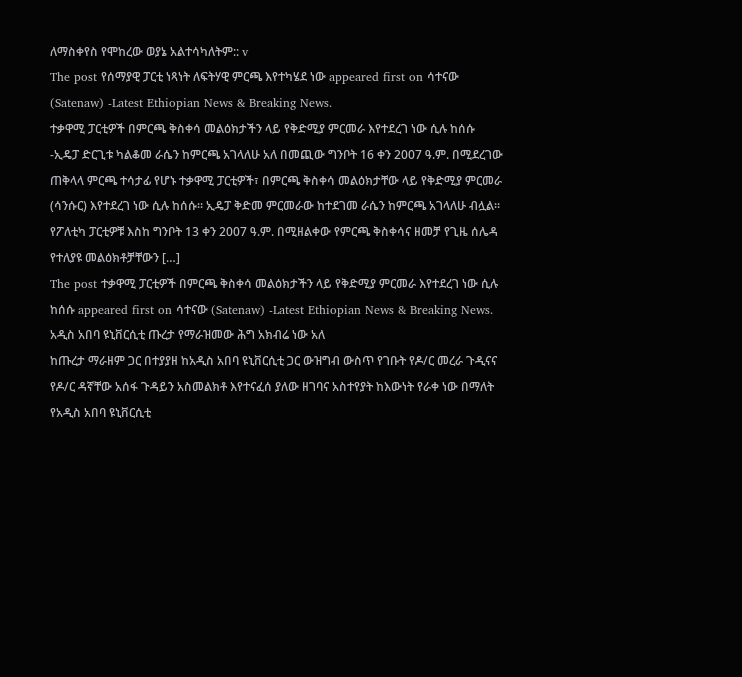ለማስቀየስ የሞከረው ወያኔ አልተሳካለትም:: v
The post የሰማያዊ ፓርቲ ነጻነት ለፍትሃዊ ምርጫ እየተካሄደ ነው appeared first on ሳተናው (Satenaw) -Latest Ethiopian News & Breaking News.
ተቃዋሚ ፓርቲዎች በምርጫ ቅስቀሳ መልዕክታችን ላይ የቅድሚያ ምርመራ እየተደረገ ነው ሲሉ ከሰሱ
-ኢዴፓ ድርጊቱ ካልቆመ ራሴን ከምርጫ አገላለሁ አለ በመጪው ግንቦት 16 ቀን 2007 ዓ.ም. በሚደረገው ጠቅላላ ምርጫ ተሳታፊ የሆኑ ተቃዋሚ ፓርቲዎች፣ በምርጫ ቅስቀሳ መልዕክታቸው ላይ የቅድሚያ ምርመራ (ሳንሱር) እየተደረገ ነው ሲሉ ከሰሱ፡፡ ኢዴፓ ቅድመ ምርመራው ከተደገመ ራሴን ከምርጫ አገላለሁ ብሏል፡፡ የፖለቲካ ፓርቲዎቹ እስከ ግንቦት 13 ቀን 2007 ዓ.ም. በሚዘልቀው የምርጫ ቅስቀሳና ዘመቻ የጊዜ ሰሌዳ የተለያዩ መልዕክቶቻቸውን […]
The post ተቃዋሚ ፓርቲዎች በምርጫ ቅስቀሳ መልዕክታችን ላይ የቅድሚያ ምርመራ እየተደረገ ነው ሲሉ ከሰሱ appeared first on ሳተናው (Satenaw) -Latest Ethiopian News & Breaking News.
አዲስ አበባ ዩኒቨርሲቲ ጡረታ የማራዝመው ሕግ አክብሬ ነው አለ
ከጡረታ ማራዘም ጋር በተያያዘ ከአዲስ አበባ ዩኒቨርሲቲ ጋር ውዝግብ ውስጥ የገቡት የዶ/ር መረራ ጉዲናና የዶ/ር ዳኛቸው አሰፋ ጉዳይን አስመልክቶ እየተናፈሰ ያለው ዘገባና አስተየያት ከእውነት የራቀ ነው በማለት የአዲስ አበባ ዩኒቨርሲቲ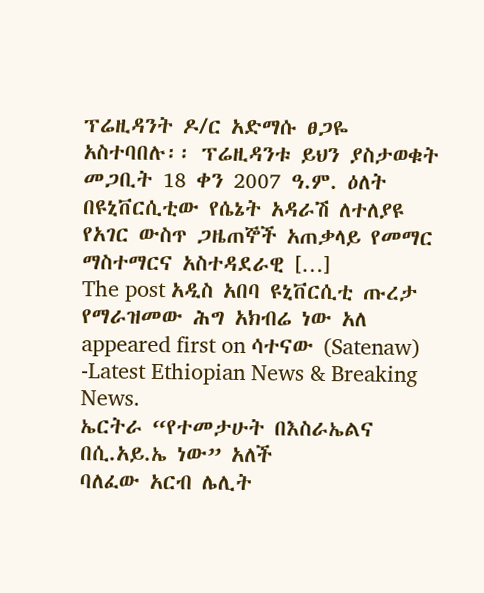ፕሬዚዳንት ዶ/ር አድማሱ ፀጋዬ አስተባበሉ፡፡ ፕሬዚዳንቱ ይህን ያስታወቁት መጋቢት 18 ቀን 2007 ዓ.ም. ዕለት በዩኒቨርሲቲው የሴኔት አዳራሽ ለተለያዩ የአገር ውስጥ ጋዜጠኞች አጠቃላይ የመማር ማስተማርና አስተዳደራዊ […]
The post አዲስ አበባ ዩኒቨርሲቲ ጡረታ የማራዝመው ሕግ አክብሬ ነው አለ appeared first on ሳተናው (Satenaw) -Latest Ethiopian News & Breaking News.
ኤርትራ “የተመታሁት በእስራኤልና በሲ.አይ.ኤ ነው” አለች
ባለፈው አርብ ሌሊት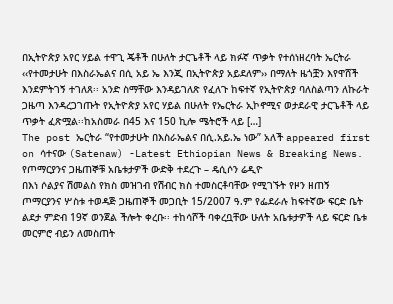በኢትዮጵያ አየር ሃይል ተዋጊ ጄቶች በሁለት ታርጌቶች ላይ ክፉኛ ጥቃት የተሰነዘረባት ኤርትራ ‹‹የተመታሁት በእስራኤልና በሲ አይ ኤ እንጂ በኢትዮጵያ አይደለም›› በማለት ዜጎቿን እየዋሸች እንደምትገኝ ተገለጸ፡፡ አንድ ስማቸው እንዳይገለጽ የፈለጉ ከፍተኛ የኢትዮጵያ ባለስልጣን ለኩራት ጋዜጣ እንዳረጋገጡት የኢትዮጵያ አየር ሃይል በሁለት የኤርትራ ኢኮኖሚና ወታደራዊ ታርጌቶች ላይ ጥቃት ፈጽሟል፡፡ከአስመራ በ45 እና 150 ኪሎ ሜትሮች ላይ […]
The post ኤርትራ “የተመታሁት በእስራኤልና በሲ.አይ.ኤ ነው” አለች appeared first on ሳተናው (Satenaw) -Latest Ethiopian News & Breaking News.
የጦማርያንና ጋዜጠኞቹ አቤቱታዎች ውድቅ ተደረጉ – ዴሲሶን ሬዲዮ
በእነ ሶልያና ሽመልስ የክስ መዝገብ የሽብር ክስ ተመስርቶባቸው የሚገኙት የዞን ዘጠኝ ጦማርያንና ሦስቱ ተወዳጅ ጋዜጠኞች መጋቢት 15/2007 ዓ.ም የፌደራሉ ከፍተኛው ፍርድ ቤት ልደታ ምድብ 19ኛ ወንጀል ችሎት ቀረቡ፡፡ ተከሳሾች ባቀረቧቸው ሁለት አቤቱታዎች ላይ ፍርድ ቤቱ መርምሮ ብይን ለመስጠት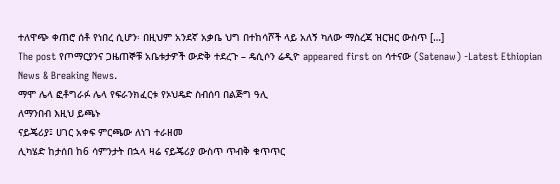ተለዋጭ ቀጠሮ ሰቶ የነበረ ሲሆን፡ በዚህም አንደኛ አቃቤ ህግ በተከሳሾች ላይ አለኝ ካለው ማስረጃ ዝርዝር ውስጥ […]
The post የጦማርያንና ጋዜጠኞቹ አቤቱታዎች ውድቅ ተደረጉ – ዴሲሶን ሬዲዮ appeared first on ሳተናው (Satenaw) -Latest Ethiopian News & Breaking News.
ማሞ ሌላ ፎቶግራፉ ሌላ የፍራንክፈርቱ የኦህዴድ ስብሰባ በልጅግ ዓሊ
ለማንበብ እዚህ ይጫኑ
ናይጄሪያ፤ ሀገር አቀፍ ምርጫው ለነገ ተራዘመ
ሊካሄድ ከታሰበ ከ6 ሳምንታት በኋላ ዛሬ ናይጄሪያ ውስጥ ጥብቅ ቁጥጥር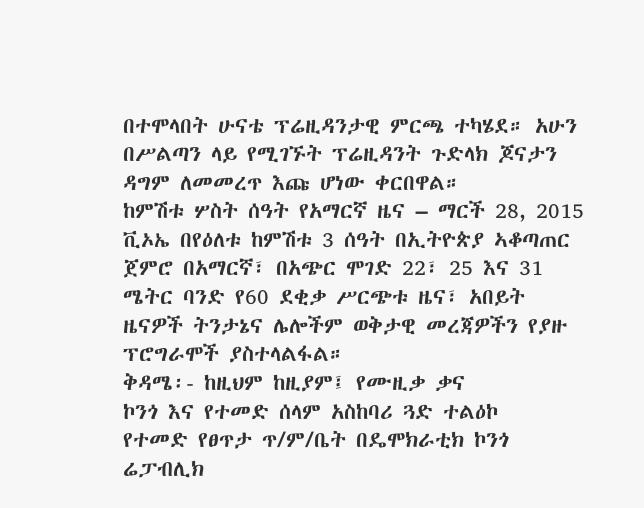በተሞላበት ሁናቴ ፕሬዚዳንታዊ ምርጫ ተካሄደ። አሁን በሥልጣን ላይ የሚገኙት ፕሬዚዳንት ጉድላክ ጆናታን ዳግም ለመመረጥ እጩ ሆነው ቀርበዋል።
ከምሽቱ ሦስት ሰዓት የአማርኛ ዜና – ማርች 28, 2015
ቪኦኤ በየዕለቱ ከምሽቱ 3 ሰዓት በኢትዮጵያ ኣቆጣጠር ጀምሮ በአማርኛ፣ በአጭር ሞገድ 22፣ 25 እና 31 ሜትር ባንድ የ60 ደቂቃ ሥርጭቱ ዜና፣ አበይት ዜናዎች ትንታኔና ሌሎችም ወቅታዊ መረጃዎችን የያዙ ፕሮግራሞች ያስተላልፋል።
ቅዳሜ፡- ከዚህም ከዚያም፤ የሙዚቃ ቃና
ኮንጎ እና የተመድ ሰላም አስከባሪ ጓድ ተልዕኮ
የተመድ የፀጥታ ጥ/ም/ቤት በዴሞክራቲክ ኮንጎ ሬፓብሊክ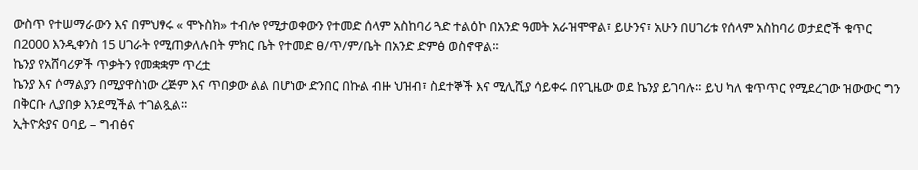ውስጥ የተሠማራውን እና በምህፃሩ « ሞኑስክ» ተብሎ የሚታወቀውን የተመድ ሰላም አስከባሪ ጓድ ተልዕኮ በአንድ ዓመት አራዝሞዋል፣ ይሁንና፣ አሁን በሀገሪቱ የሰላም አስከባሪ ወታደሮች ቁጥር በ2000 እንዲቀንስ 15 ሀገራት የሚጠቃለሉበት ምክር ቤት የተመድ ፀ/ጥ/ም/ቤት በአንድ ድምፅ ወስኖዋል።
ኬንያ የአሸባሪዎች ጥቃትን የመቋቋም ጥረቷ
ኬንያ እና ሶማልያን በሚያዋስነው ረጅም እና ጥበቃው ልል በሆነው ድንበር በኩል ብዙ ህዝብ፣ ስደተኞች እና ሚሊሺያ ሳይቀሩ በየጊዜው ወደ ኬንያ ይገባሉ። ይህ ካለ ቁጥጥር የሚደረገው ዝውውር ግን በቅርቡ ሊያበቃ እንደሚችል ተገልጿል።
ኢትዮጵያና ዐባይ – ግብፅና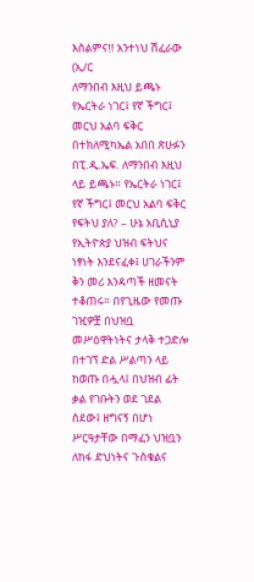እስልምና!! አንተነህ ሽፈራው (ኢ/ር
ለማንበብ እዚህ ይጫኑ
የኤርትራ ነገር፤ የኛ ችግር፤ መርህ አልባ ፍቅር
በተክለሚካኤል አበበ ጽሁፉን በፒ.ዲ.ኤፍ. ለማንበብ እዚህ ላይ ይጫኑ። የኤርትራ ነገር፤ የኛ ችግር፤ መርህ አልባ ፍቅር
የፍትህ ያለ? – ሁኔ አቢሲኒያ
የኢትዮጵያ ህዝብ ፍትህና ነፃነት እንደናፈቀ፤ ሀገራችንም ቅን መሪ እንዳጣች ዘመናት ተቆጠሩ። በየጊዜው የመጡ ገዢዎቿ በህዝቧ መሥዕዋትነትና ታላቅ ተጋድሎ በተገኘ ድል ሥልጣን ላይ ከወጡ በሗላ፤ በህዝብ ፊት ቃል የገቡትን ወደ ገደል ሰደው፤ ዘግናኝ በሆነ ሥርዓታቸው በማፈን ህዝቧን ለከፋ ድህነትና ጉስቁልና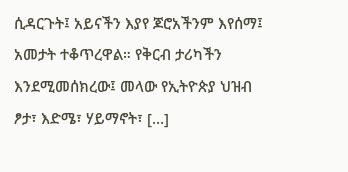ሲዳርጉት፤ አይናችን እያየ ጆሮአችንም እየሰማ፤ አመታት ተቆጥረዋል። የቅርብ ታሪካችን እንደሚመሰክረው፤ መላው የኢትዮጵያ ህዝብ ፆታ፣ እድሜ፣ ሃይማኖት፣ […]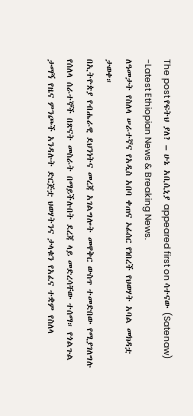The post የፍትህ ያለ? – ሁኔ አቢሲኒያ appeared first on ሳተናው (Satenaw) -Latest Ethiopian News & Breaking News.
ለዓመታት የስለላ ሠራተኛና የአዲስ አበባ ቀጠና ኦፊሰር የነበረች የህወሃት አባል መክዳቷ ታወቀ።
በኢትዮጵያ የብሔራዊ ደህንነትና መረጃ አገልግሎት መዋቅር ውስጥ ተመድበው የሚያገለግሉ የሰለላ ሰራተኞች በጽናት መስራት በማይችሉበት ደረጃ ላይ መድረሳቸው ተሰማ። የጎልጉል ታማኝ የዜና ምንጮች አንዳሉት ድርጅቷ ህወሃትንና ታላቁን የአፈና ተቋም የስለላ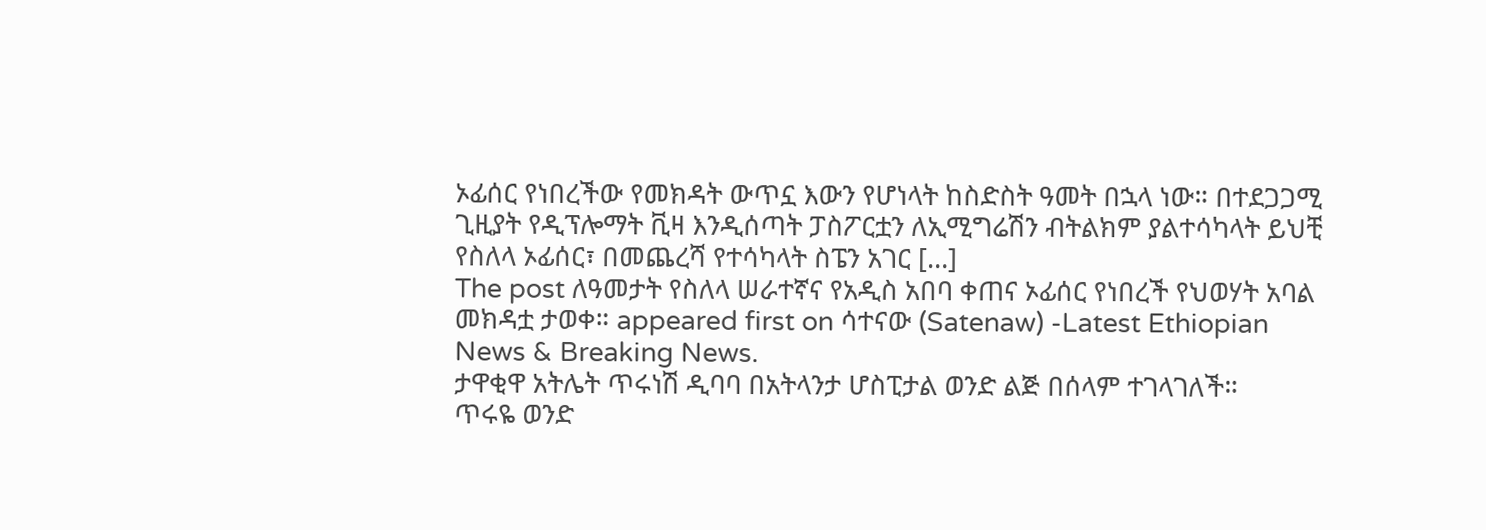ኦፊሰር የነበረችው የመክዳት ውጥኗ እውን የሆነላት ከስድስት ዓመት በኋላ ነው። በተደጋጋሚ ጊዚያት የዲፕሎማት ቪዛ እንዲሰጣት ፓስፖርቷን ለኢሚግሬሽን ብትልክም ያልተሳካላት ይህቺ የስለላ ኦፊሰር፣ በመጨረሻ የተሳካላት ስፔን አገር […]
The post ለዓመታት የስለላ ሠራተኛና የአዲስ አበባ ቀጠና ኦፊሰር የነበረች የህወሃት አባል መክዳቷ ታወቀ። appeared first on ሳተናው (Satenaw) -Latest Ethiopian News & Breaking News.
ታዋቂዋ አትሌት ጥሩነሽ ዲባባ በአትላንታ ሆስፒታል ወንድ ልጅ በሰላም ተገላገለች።
ጥሩዬ ወንድ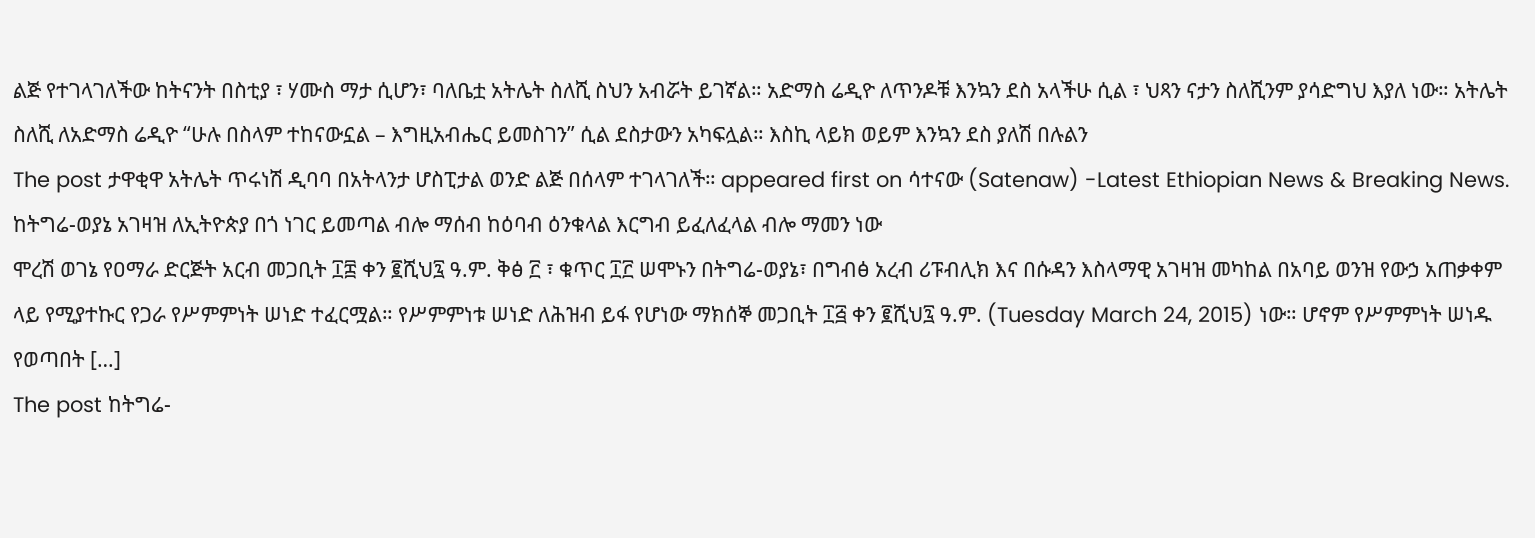ልጅ የተገላገለችው ከትናንት በስቲያ ፣ ሃሙስ ማታ ሲሆን፣ ባለቤቷ አትሌት ስለሺ ስህን አብሯት ይገኛል። አድማስ ሬዲዮ ለጥንዶቹ እንኳን ደስ አላችሁ ሲል ፣ ህጻን ናታን ስለሺንም ያሳድግህ እያለ ነው። አትሌት ስለሺ ለአድማስ ሬዲዮ “ሁሉ በስላም ተከናውኗል – እግዚአብሔር ይመስገን” ሲል ደስታውን አካፍሏል። እስኪ ላይክ ወይም እንኳን ደስ ያለሽ በሉልን
The post ታዋቂዋ አትሌት ጥሩነሽ ዲባባ በአትላንታ ሆስፒታል ወንድ ልጅ በሰላም ተገላገለች። appeared first on ሳተናው (Satenaw) -Latest Ethiopian News & Breaking News.
ከትግሬ-ወያኔ አገዛዝ ለኢትዮጵያ በጎ ነገር ይመጣል ብሎ ማሰብ ከዕባብ ዕንቁላል እርግብ ይፈለፈላል ብሎ ማመን ነው
ሞረሽ ወገኔ የዐማራ ድርጅት አርብ መጋቢት ፲፰ ቀን ፪ሺህ፯ ዓ.ም. ቅፅ ፫ ፣ ቁጥር ፲፫ ሠሞኑን በትግሬ-ወያኔ፣ በግብፅ አረብ ሪፑብሊክ እና በሱዳን እስላማዊ አገዛዝ መካከል በአባይ ወንዝ የውኃ አጠቃቀም ላይ የሚያተኩር የጋራ የሥምምነት ሠነድ ተፈርሟል። የሥምምነቱ ሠነድ ለሕዝብ ይፋ የሆነው ማክሰኞ መጋቢት ፲፭ ቀን ፪ሺህ፯ ዓ.ም. (Tuesday March 24, 2015) ነው። ሆኖም የሥምምነት ሠነዱ የወጣበት […]
The post ከትግሬ-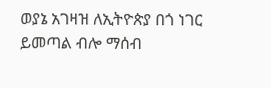ወያኔ አገዛዝ ለኢትዮጵያ በጎ ነገር ይመጣል ብሎ ማሰብ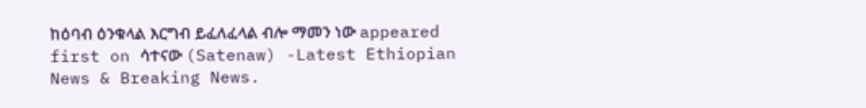ከዕባብ ዕንቁላል እርግብ ይፈለፈላል ብሎ ማመን ነው appeared first on ሳተናው (Satenaw) -Latest Ethiopian News & Breaking News.